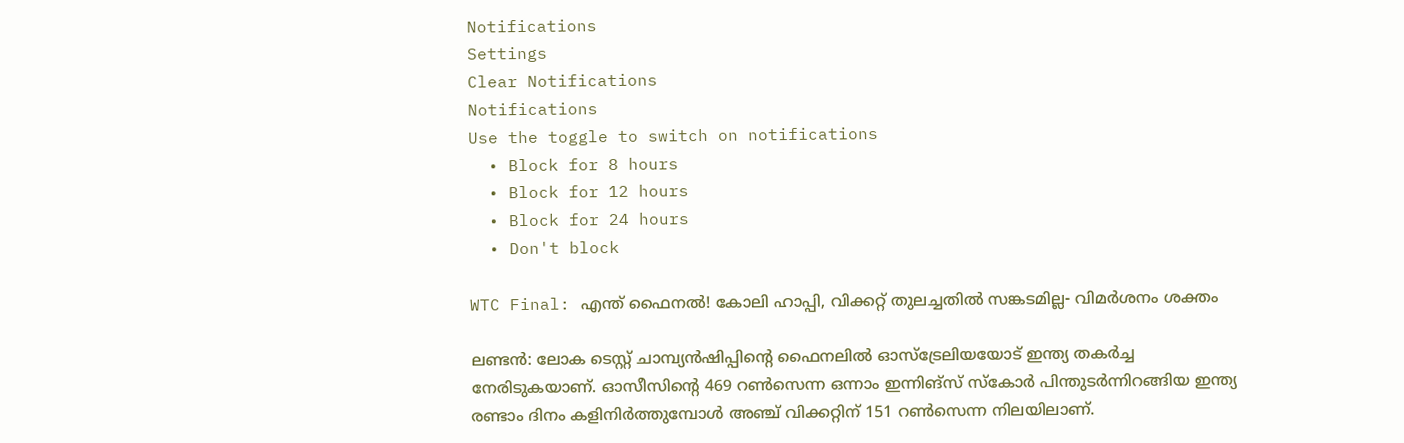Notifications
Settings
Clear Notifications
Notifications
Use the toggle to switch on notifications
  • Block for 8 hours
  • Block for 12 hours
  • Block for 24 hours
  • Don't block

WTC Final: എന്ത് ഫൈനല്‍! കോലി ഹാപ്പി, വിക്കറ്റ് തുലച്ചതില്‍ സങ്കടമില്ല- വിമര്‍ശനം ശക്തം

ലണ്ടന്‍: ലോക ടെസ്റ്റ് ചാമ്പ്യന്‍ഷിപ്പിന്റെ ഫൈനലില്‍ ഓസ്‌ട്രേലിയയോട് ഇന്ത്യ തകര്‍ച്ച നേരിടുകയാണ്. ഓസീസിന്റെ 469 റണ്‍സെന്ന ഒന്നാം ഇന്നിങ്‌സ് സ്‌കോര്‍ പിന്തുടര്‍ന്നിറങ്ങിയ ഇന്ത്യ രണ്ടാം ദിനം കളിനിര്‍ത്തുമ്പോള്‍ അഞ്ച് വിക്കറ്റിന് 151 റണ്‍സെന്ന നിലയിലാണ്.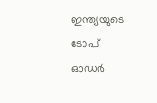ഇന്ത്യയുടെ ടോപ് ഓഡര്‍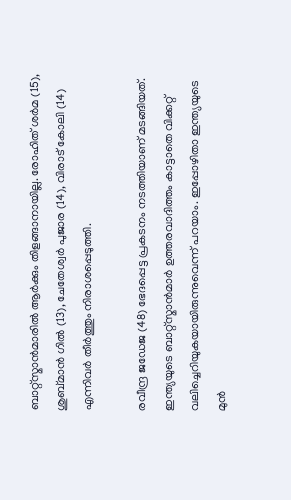ബാറ്റ്‌സ്മാന്‍മാരില്‍ ആര്‍ക്കും തിളങ്ങാനായില്ല. രോഹിത് ശര്‍മ (15), ശുബ്മാന്‍ ഗില്‍ (13), ചേതേശ്വര്‍ പുജാര (14), വിരാട് കോലി (14) എന്നിവര്‍ തീര്‍ത്തും നിരാശപ്പെടുത്തി.

രവീന്ദ്ര ജഡേജ (48) ഭേദപ്പെട്ട പ്രകടനം നടത്തിയാണ് മടങ്ങിയത്. ഇന്ത്യയുടെ ബാറ്റ്‌സ്മാന്‍മാര്‍ ഉത്തരവാദിത്തം കാട്ടാതെ വിക്കറ്റ് വലിച്ചെറിയുകയായിരുന്നുവെന്ന് പറയാം. ഇപ്പോഴിതാ ഇന്ത്യയുടെ മുന്‍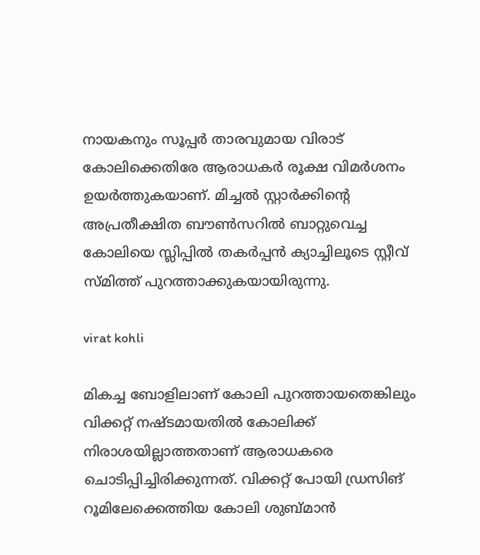നായകനും സൂപ്പര്‍ താരവുമായ വിരാട് കോലിക്കെതിരേ ആരാധകര്‍ രൂക്ഷ വിമര്‍ശനം ഉയര്‍ത്തുകയാണ്. മിച്ചല്‍ സ്റ്റാര്‍ക്കിന്റെ അപ്രതീക്ഷിത ബൗണ്‍സറില്‍ ബാറ്റുവെച്ച കോലിയെ സ്ലിപ്പില്‍ തകര്‍പ്പന്‍ ക്യാച്ചിലൂടെ സ്റ്റീവ് സ്മിത്ത് പുറത്താക്കുകയായിരുന്നു.

virat kohli

മികച്ച ബോളിലാണ് കോലി പുറത്തായതെങ്കിലും വിക്കറ്റ് നഷ്ടമായതില്‍ കോലിക്ക് നിരാശയില്ലാത്തതാണ് ആരാധകരെ ചൊടിപ്പിച്ചിരിക്കുന്നത്. വിക്കറ്റ് പോയി ഡ്രസിങ് റൂമിലേക്കെത്തിയ കോലി ശുബ്മാന്‍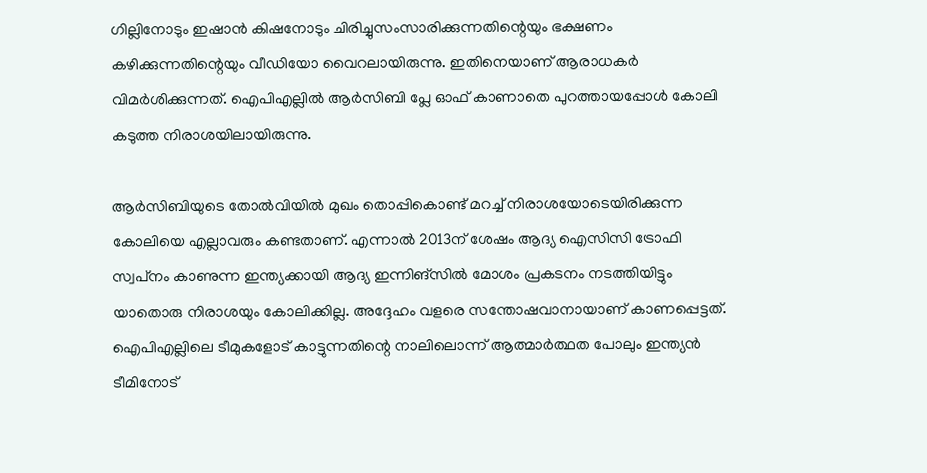ഗില്ലിനോടും ഇഷാന്‍ കിഷനോടും ചിരിച്ചുസംസാരിക്കുന്നതിന്റെയും ഭക്ഷണം കഴിക്കുന്നതിന്റെയും വീഡിയോ വൈറലായിരുന്നു. ഇതിനെയാണ് ആരാധകര്‍ വിമര്‍ശിക്കുന്നത്. ഐപിഎല്ലില്‍ ആര്‍സിബി പ്ലേ ഓഫ് കാണാതെ പുറത്തായപ്പോള്‍ കോലി കടുത്ത നിരാശയിലായിരുന്നു.

ആര്‍സിബിയുടെ തോല്‍വിയില്‍ മുഖം തൊപ്പികൊണ്ട് മറച്ച് നിരാശയോടെയിരിക്കുന്ന കോലിയെ എല്ലാവരും കണ്ടതാണ്. എന്നാല്‍ 2013ന് ശേഷം ആദ്യ ഐസിസി ട്രോഫി സ്വപ്‌നം കാണുന്ന ഇന്ത്യക്കായി ആദ്യ ഇന്നിങ്‌സില്‍ മോശം പ്രകടനം നടത്തിയിട്ടും യാതൊരു നിരാശയും കോലിക്കില്ല. അദ്ദേഹം വളരെ സന്തോഷവാനായാണ് കാണപ്പെട്ടത്. ഐപിഎല്ലിലെ ടീമുകളോട് കാട്ടുന്നതിന്റെ നാലിലൊന്ന് ആത്മാര്‍ത്ഥത പോലും ഇന്ത്യന്‍ ടീമിനോട്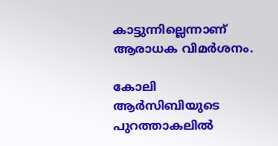കാട്ടുന്നില്ലെന്നാണ് ആരാധക വിമര്‍ശനം.

കോലി ആര്‍സിബിയുടെ പുറത്താകലില്‍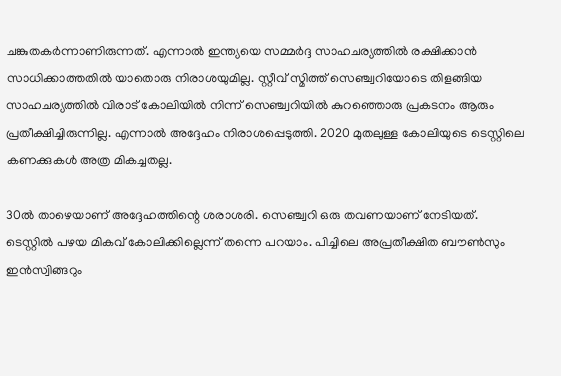ചങ്കുതകര്‍ന്നാണിരുന്നത്. എന്നാല്‍ ഇന്ത്യയെ സമ്മര്‍ദ്ദ സാഹചര്യത്തില്‍ രക്ഷിക്കാന്‍ സാധിക്കാത്തതില്‍ യാതൊരു നിരാശയുമില്ല. സ്റ്റീവ് സ്മിത്ത് സെഞ്ച്വറിയോടെ തിളങ്ങിയ സാഹചര്യത്തില്‍ വിരാട് കോലിയില്‍ നിന്ന് സെഞ്ച്വറിയില്‍ കുറഞ്ഞൊരു പ്രകടനം ആരും പ്രതീക്ഷിച്ചിരുന്നില്ല. എന്നാല്‍ അദ്ദേഹം നിരാശപ്പെടുത്തി. 2020 മുതലുള്ള കോലിയുടെ ടെസ്റ്റിലെ കണക്കുകള്‍ അത്ര മികച്ചതല്ല.

30ല്‍ താഴെയാണ് അദ്ദേഹത്തിന്റെ ശരാശരി. സെഞ്ച്വറി ഒരു തവണയാണ് നേടിയത്. ടെസ്റ്റില്‍ പഴയ മികവ് കോലിക്കില്ലെന്ന് തന്നെ പറയാം. പിച്ചിലെ അപ്രതീക്ഷിത ബൗണ്‍സും ഇന്‍സ്വിങ്ങറും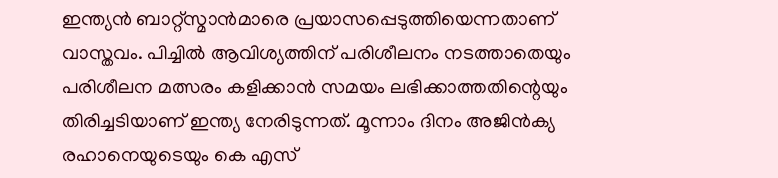ഇന്ത്യന്‍ ബാറ്റ്‌സ്മാന്‍മാരെ പ്രയാസപ്പെടുത്തിയെന്നതാണ് വാസ്തവം. പിച്ചില്‍ ആവിശ്യത്തിന് പരിശീലനം നടത്താതെയും പരിശീലന മത്സരം കളിക്കാന്‍ സമയം ലഭിക്കാത്തതിന്റെയും തിരിച്ചടിയാണ് ഇന്ത്യ നേരിടുന്നത്. മൂന്നാം ദിനം അജിന്‍ക്യ രഹാനെയുടെയും കെ എസ്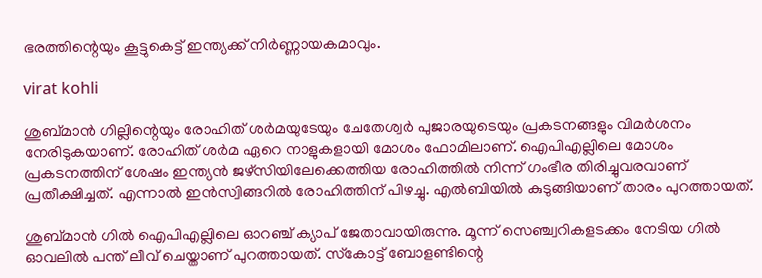ഭരത്തിന്റെയും കൂട്ടുകെട്ട് ഇന്ത്യക്ക് നിര്‍ണ്ണായകമാവും.

virat kohli

ശുബ്മാന്‍ ഗില്ലിന്റെയും രോഹിത് ശര്‍മയുടേയും ചേതേശ്വര്‍ പുജാരയുടെയും പ്രകടനങ്ങളും വിമര്‍ശനം നേരിടുകയാണ്. രോഹിത് ശര്‍മ ഏറെ നാളുകളായി മോശം ഫോമിലാണ്. ഐപിഎല്ലിലെ മോശം പ്രകടനത്തിന് ശേഷം ഇന്ത്യന്‍ ജഴ്‌സിയിലേക്കെത്തിയ രോഹിത്തില്‍ നിന്ന് ഗംഭീര തിരിച്ചുവരവാണ് പ്രതീക്ഷിച്ചത്. എന്നാല്‍ ഇന്‍സ്വിങ്ങറില്‍ രോഹിത്തിന് പിഴച്ചു. എല്‍ബിയില്‍ കുടുങ്ങിയാണ് താരം പുറത്തായത്.

ശുബ്മാന്‍ ഗില്‍ ഐപിഎല്ലിലെ ഓറഞ്ച് ക്യാപ് ജേതാവായിരുന്നു. മൂന്ന് സെഞ്ച്വറികളടക്കം നേടിയ ഗില്‍ ഓവലില്‍ പന്ത് ലീവ് ചെയ്താണ് പുറത്തായത്. സ്‌കോട്ട് ബോളണ്ടിന്റെ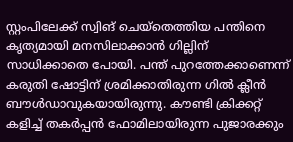സ്റ്റംപിലേക്ക് സ്വിങ് ചെയ്‌തെത്തിയ പന്തിനെ കൃത്യമായി മനസിലാക്കാന്‍ ഗില്ലിന് സാധിക്കാതെ പോയി. പന്ത് പുറത്തേക്കാണെന്ന് കരുതി ഷോട്ടിന് ശ്രമിക്കാതിരുന്ന ഗില്‍ ക്ലീന്‍ ബൗള്‍ഡാവുകയായിരുന്നു. കൗണ്ടി ക്രിക്കറ്റ് കളിച്ച് തകര്‍പ്പന്‍ ഫോമിലായിരുന്ന പുജാരക്കും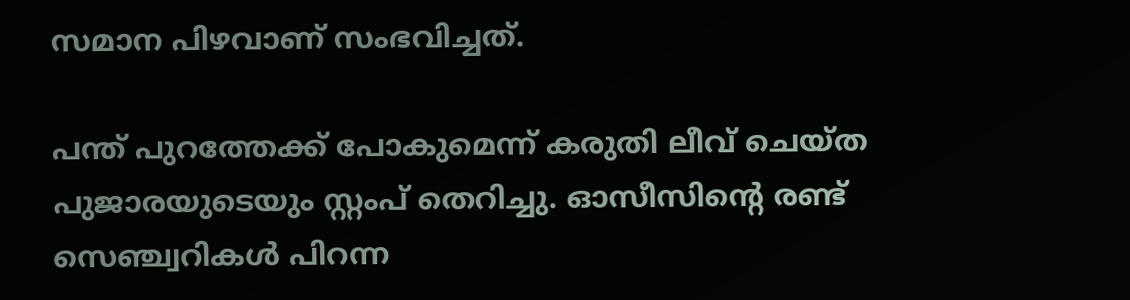സമാന പിഴവാണ് സംഭവിച്ചത്.

പന്ത് പുറത്തേക്ക് പോകുമെന്ന് കരുതി ലീവ് ചെയ്ത പുജാരയുടെയും സ്റ്റംപ് തെറിച്ചു. ഓസീസിന്റെ രണ്ട് സെഞ്ച്വറികള്‍ പിറന്ന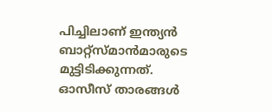പിച്ചിലാണ് ഇന്ത്യന്‍ ബാറ്റ്‌സ്മാന്‍മാരുടെ മുട്ടിടിക്കുന്നത്. ഓസീസ് താരങ്ങള്‍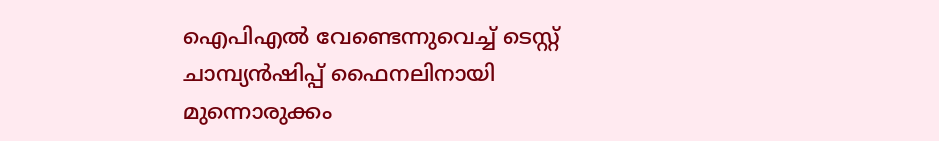ഐപിഎല്‍ വേണ്ടെന്നുവെച്ച് ടെസ്റ്റ് ചാമ്പ്യന്‍ഷിപ്പ് ഫൈനലിനായി മുന്നൊരുക്കം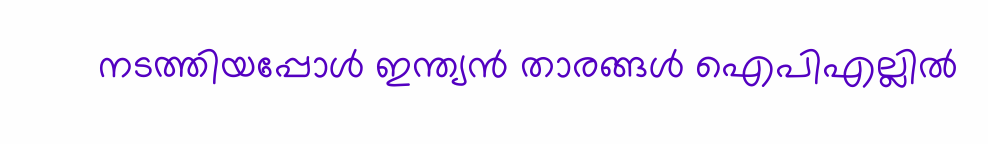നടത്തിയപ്പോള്‍ ഇന്ത്യന്‍ താരങ്ങള്‍ ഐപിഎല്ലില്‍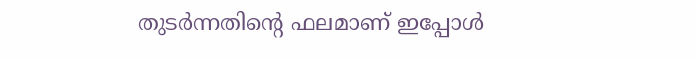തുടര്‍ന്നതിന്റെ ഫലമാണ് ഇപ്പോള്‍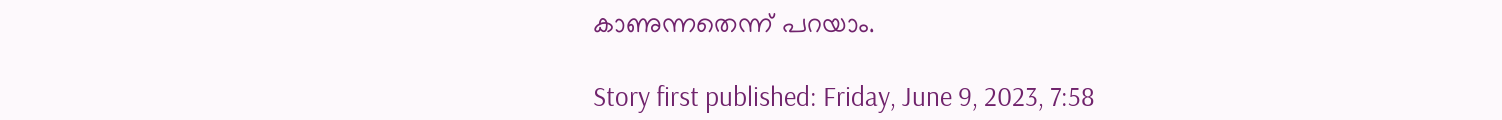കാണുന്നതെന്ന് പറയാം.

Story first published: Friday, June 9, 2023, 7:58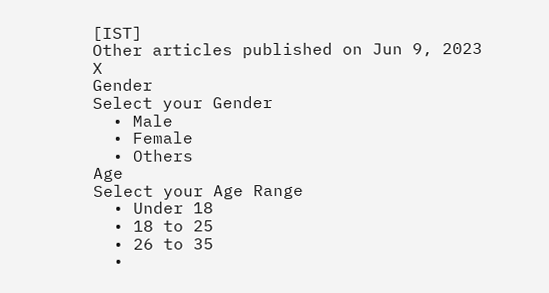[IST]
Other articles published on Jun 9, 2023
X
Gender
Select your Gender
  • Male
  • Female
  • Others
Age
Select your Age Range
  • Under 18
  • 18 to 25
  • 26 to 35
  •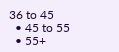36 to 45
  • 45 to 55
  • 55+